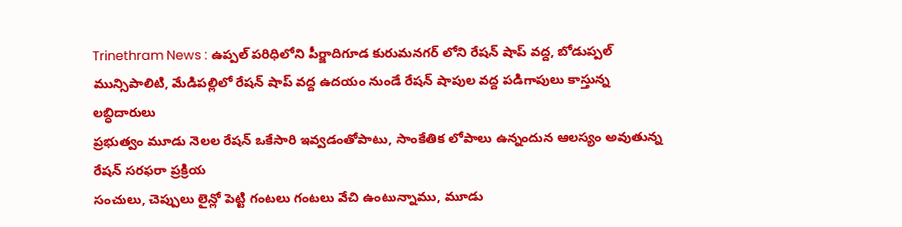Trinethram News : ఉప్పల్ పరిధిలోని పీర్జాదిగూడ కురుమనగర్ లోని రేషన్ షాప్ వద్ద, బోడుప్పల్ మున్సిపాలిటి, మేడిపల్లిలో రేషన్ షాప్ వద్ద ఉదయం నుండే రేషన్ షాపుల వద్ద పడిగాపులు కాస్తున్న లబ్ధిదారులు
ప్రభుత్వం మూడు నెలల రేషన్ ఒకేసారి ఇవ్వడంతోపాటు, సాంకేతిక లోపాలు ఉన్నందున ఆలస్యం అవుతున్న రేషన్ సరఫరా ప్రక్రియ
సంచులు, చెప్పులు లైన్లో పెట్టి గంటలు గంటలు వేచి ఉంటున్నాము, మూడు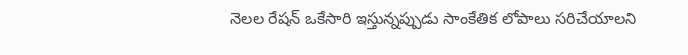నెలల రేషన్ ఒకేసారి ఇస్తున్నప్పుడు సాంకేతిక లోపాలు సరిచేయాలని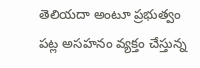తెలియదా అంటూ ప్రభుత్వం పట్ల అసహనం వ్యక్తం చేస్తున్న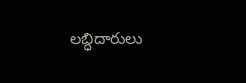లబ్ధిదారులు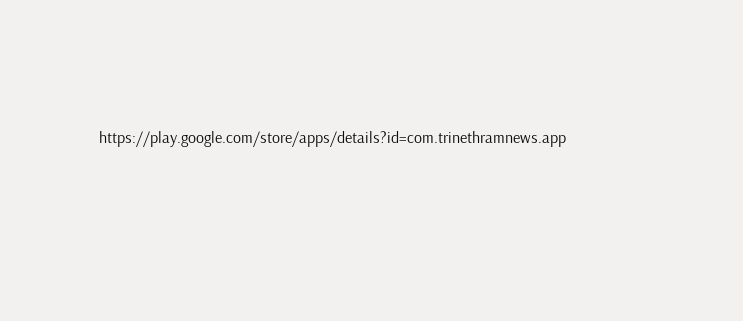https://play.google.com/store/apps/details?id=com.trinethramnews.app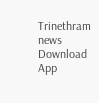Trinethram news
Download App